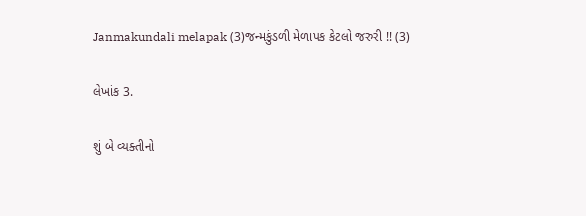Janmakundali melapak (3)જન્મકુંડળી મેળાપક કેટલો જરુરી !! (3)

લેખાંક 3.

શું બે વ્યક્તીનો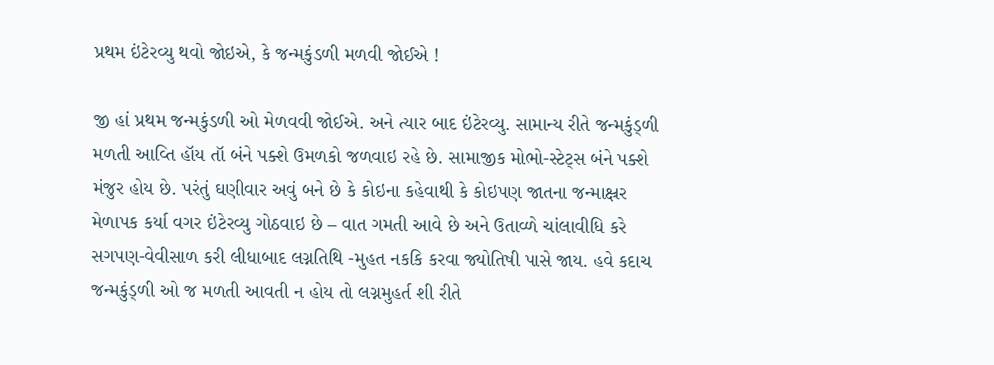પ્રથમ ઇંટેરવ્યુ થવો જોઇએ, કે જન્મકુંડળી મળવી જોઈએ !

જી હાં પ્રથમ જન્મકુંડળી ઓ મેળવવી જોઈએ. અને ત્યાર બાદ ઇંટેરવ્યુ. સામાન્ય રીતે જન્મકુંડ્ળી મળતી આવ્તિ હૉય તૉ બંને પક્શે ઉમળકો જળવાઇ રહે છે. સામાજીક મોભો-સ્ટેટ્સ બંને પક્શે મંજુર હોય છે. પરંતું ઘણીવાર અવું બને છે કે કોઇના કહેવાથી કે કોઇપણ જાતના જન્માક્ષ્રર મેળાપક કર્યા વગર ઇંટેરવ્યુ ગોઠવાઇ છે – વાત ગમતી આવે છે અને ઉતાવ્ળે ચાંલાવીધિ કરે સગપણ-વેવીસાળ કરી લીધાબાદ લગ્નતિથિ -મુહત નકકિ કરવા જ્યોતિષી પાસે જાય. હવે કદાચ જન્મકુંડ્ળી ઓ જ મળતી આવતી ન હોય તો લગ્નમુહર્ત શી રીતે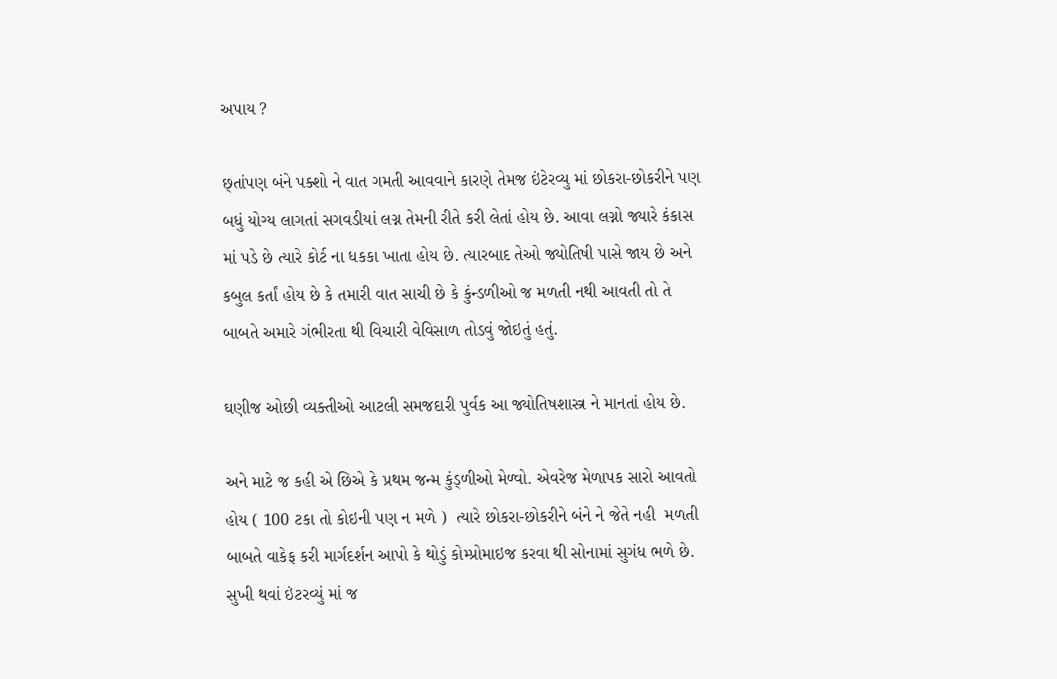અપાય ?

છ્તાંપણ બંને પક્શો ને વાત ગમતી આવવાને કારણે તેમજ ઇંટેરવ્યુ માં છોકરા-છોકરીને પણ બધું યોગ્ય લાગતાં સગવડીયાં લગ્ન તેમની રીતે કરી લેતાં હોય છે. આવા લગ્નો જ્યારે કંકાસ માં પડે છે ત્યારે કોર્ટ ના ધકકા ખાતા હોય છે. ત્યારબાદ તેઓ જ્યોતિષી પાસે જાય છે અને કબુલ કર્તાં હોય છે કે તમારી વાત સાચી છે કે કુંન્ડળીઓ જ મળતી નથી આવતી તો તે બાબતે અમારે ગંભીરતા થી વિચારી વેવિસાળ તોડવું જોઇતું હતું.

ઘણીજ ઓછી વ્યક્તીઓ આટલી સમજદારી પુર્વક આ જ્યોતિષશાસ્ત્ર ને માનતાં હોય છે.

અને માટે જ કહી એ છિએ કે પ્રથમ જન્મ કુંડ્ળીઓ મેળ્વો. એવરેજ મેળાપક સારો આવતો હોય ( 100 ટકા તો કોઇની પણ ન મળે )  ત્યારે છોકરા-છોકરીને બંને ને જેતે નહી  મળતી બાબતે વાકેફ કરી માર્ગદર્શન આપો કે થોડું કોમ્પ્રોમાઇજ કરવા થી સોનામાં સુગંધ ભળે છે. સુખી થવાં ઇંટરવ્યું માં જ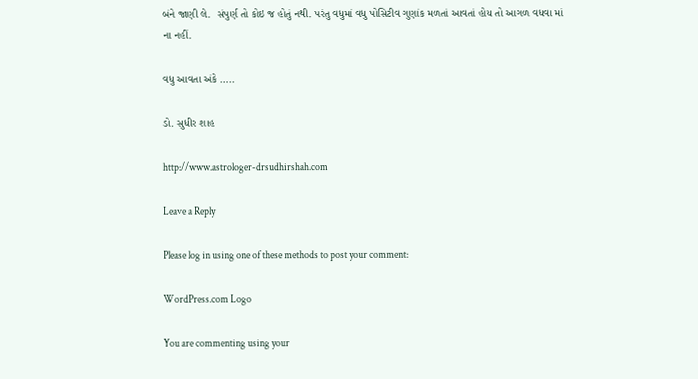બંને જાણી લે.  સંપુર્ણ તો કોઇ જ હોતું નથી. પરંતુ વધુમાં વધુ પોસિટીવ ગુણાંક મળતાં આવતાં હોય તો આગળ વધવા માં ના નહીં.

વધુ આવતા અંકે …..

ડો. સુધીર શાહ

http://www.astrologer-drsudhirshah.com

Leave a Reply

Please log in using one of these methods to post your comment:

WordPress.com Logo

You are commenting using your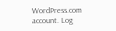WordPress.com account. Log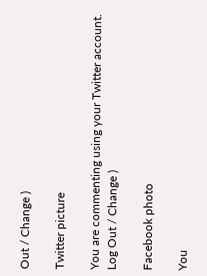Out / Change )

Twitter picture

You are commenting using your Twitter account. Log Out / Change )

Facebook photo

You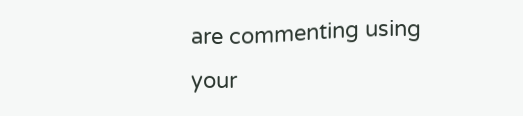are commenting using your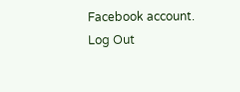Facebook account. Log Out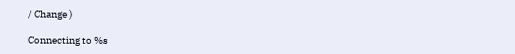/ Change )

Connecting to %s